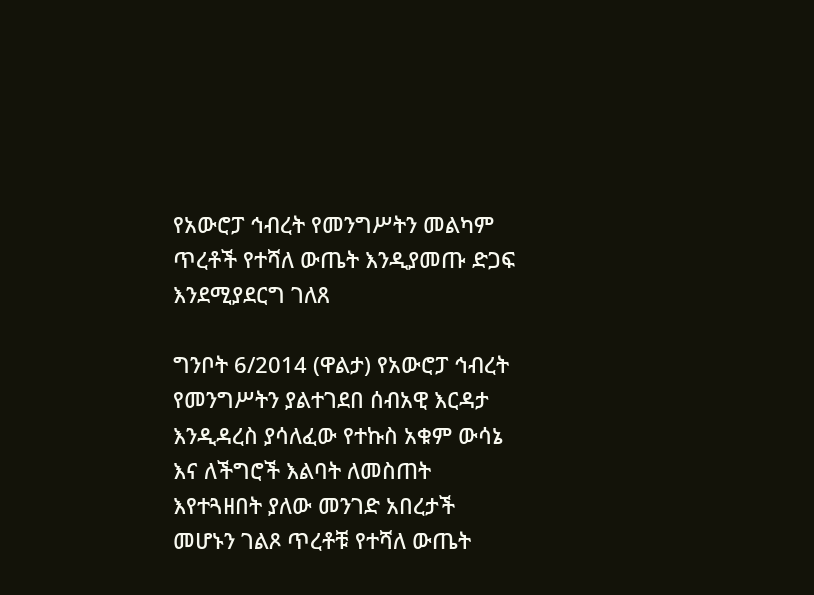የአውሮፓ ኅብረት የመንግሥትን መልካም ጥረቶች የተሻለ ውጤት እንዲያመጡ ድጋፍ እንደሚያደርግ ገለጸ

ግንቦት 6/2014 (ዋልታ) የአውሮፓ ኅብረት የመንግሥትን ያልተገደበ ሰብአዊ እርዳታ እንዲዳረስ ያሳለፈው የተኩስ አቁም ውሳኔ እና ለችግሮች እልባት ለመስጠት እየተጓዘበት ያለው መንገድ አበረታች መሆኑን ገልጾ ጥረቶቹ የተሻለ ውጤት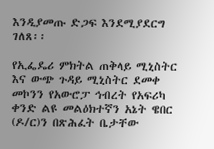እንዲያመጡ ድጋፍ እንደሚያደርግ ገለጸ፡፡

የኢፌዴሪ ምክትል ጠቅላይ ሚኒስትር እና ውጭ ጉዳይ ሚኒስትር ደመቀ መኮንን የአውሮፓ ኅብረት የአፍሪካ ቀንድ ልዩ መልዕክተኛን አኔት ዌበር (ዶ/ር)ን በጽሕፈት ቤታቸው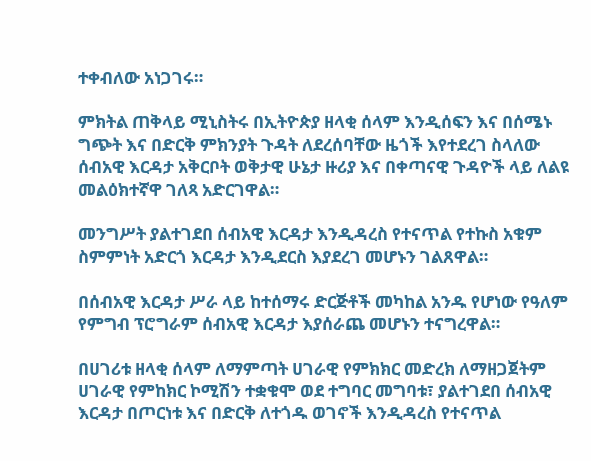ተቀብለው አነጋገሩ።

ምክትል ጠቅላይ ሚኒስትሩ በኢትዮጵያ ዘላቂ ሰላም እንዲሰፍን እና በሰሜኑ ግጭት እና በድርቅ ምክንያት ጉዳት ለደረሰባቸው ዜጎች እየተደረገ ስላለው ሰብአዊ እርዳታ አቅርቦት ወቅታዊ ሁኔታ ዙሪያ እና በቀጣናዊ ጉዳዮች ላይ ለልዩ መልዕክተኛዋ ገለጻ አድርገዋል።

መንግሥት ያልተገደበ ሰብአዊ እርዳታ እንዲዳረስ የተናጥል የተኩስ አቁም ስምምነት አድርጎ እርዳታ እንዲደርስ እያደረገ መሆኑን ገልጸዋል።

በሰብአዊ እርዳታ ሥራ ላይ ከተሰማሩ ድርጅቶች መካከል አንዱ የሆነው የዓለም የምግብ ፕሮግራም ሰብአዊ እርዳታ እያሰራጨ መሆኑን ተናግረዋል።

በሀገሪቱ ዘላቂ ሰላም ለማምጣት ሀገራዊ የምክክር መድረክ ለማዘጋጀትም ሀገራዊ የምከክር ኮሚሽን ተቋቁሞ ወደ ተግባር መግባቱ፣ ያልተገደበ ሰብአዊ እርዳታ በጦርነቱ እና በድርቅ ለተጎዱ ወገኖች እንዲዳረስ የተናጥል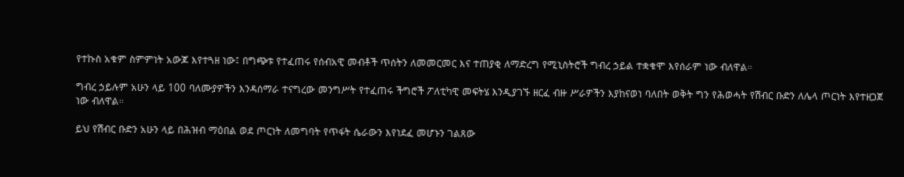የተኩስ አቁም ስምምነት አውጆ እየተጓዘ ነው፤ በግጭቱ የተፈጠሩ የሰብአዊ መብቶች ጥሰትን ለመመርመር እና ተጠያቂ ለማድረግ የሚኒስትሮች ግብረ ኃይል ተቋቁሞ እየሰራም ነው ብለዋል።

ግብረ ኃይሉም አሁን ላይ 100 ባለሙያዎችን እንዳሰማራ ተናግረው መንግሥት የተፈጠሩ ችግሮች ፖለቲካዊ መፍትሄ እንዲያገኙ ዘርፈ ብዙ ሥራዎችን እያከናወነ ባለበት ወቅት ግን የሕወሓት የሽብር ቡድን ለሌላ ጦርነት እየተዘጋጀ ነው ብለዋል።

ይህ የሽብር ቡድን አሁን ላይ በሕዝብ ማዕበል ወደ ጦርነት ለመግባት የጥፋት ሴራውን እየነደፈ መሆኑን ገልጸው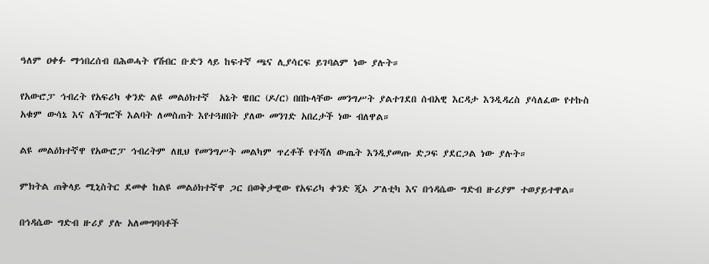ዓለም ዐቀፉ ማኅበረሰብ በሕወሓት የሽብር ቡድን ላይ ከፍተኛ ጫና ሊያሳርፍ ይገባልም ነው ያሉት።

የአውሮፓ ኅብረት የአፍሪካ ቀንድ ልዩ መልዕክተኛ  አኔት ዌበር (ዶ/ር) በበኩላቸው መንግሥት ያልተገደበ ሰብአዊ እርዳታ እንዲዳረስ ያሳለፈው የተኩስ አቁም ውሳኔ እና ለችግሮች እልባት ለመስጠት እየተጓዘበት ያለው መንገድ አበረታች ነው ብለዋል።

ልዩ መልዕክተኛዋ የአውሮፓ ኅብረትም ለዚህ የመንግሥት መልካም ጥረቶች የተሻለ ውጤት እንዲያመጡ ድጋፍ ያደርጋል ነው ያሉት።

ምክትል ጠቅላይ ሚኒስትር ደመቀ ከልዩ መልዕክተኛዋ ጋር በወቅታዊው የአፍሪካ ቀንድ ጂኦ ፖለቲካ እና በኅዳሴው ግድብ ዙሪያም ተወያይተዋል።

በኅዳሴው ግድብ ዙሪያ ያሉ አለመግባባቶች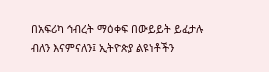በአፍሪካ ኅብረት ማዕቀፍ በውይይት ይፈታሉ ብለን እናምናለን፤ ኢትዮጵያ ልዩነቶችን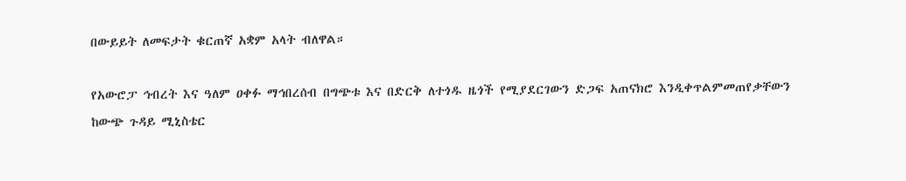በውይይት ለመፍታት ቁርጠኛ አቋም አላት ብለዋል።

የአውሮፓ ኅብረት እና ዓለም ዐቀፉ ማኅበረሰብ በግጭቱ እና በድርቅ ለተጎዱ ዜጎች የሚያደርገውን ድጋፍ አጠናክሮ እንዲቀጥልምመጠየቃቸውን ከውጭ ጉዳይ ሚኒስቴር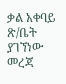ቃል አቀባይ ጽ/ቤት ያገኘነው መረጃ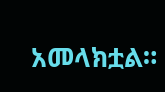አመላክቷል።